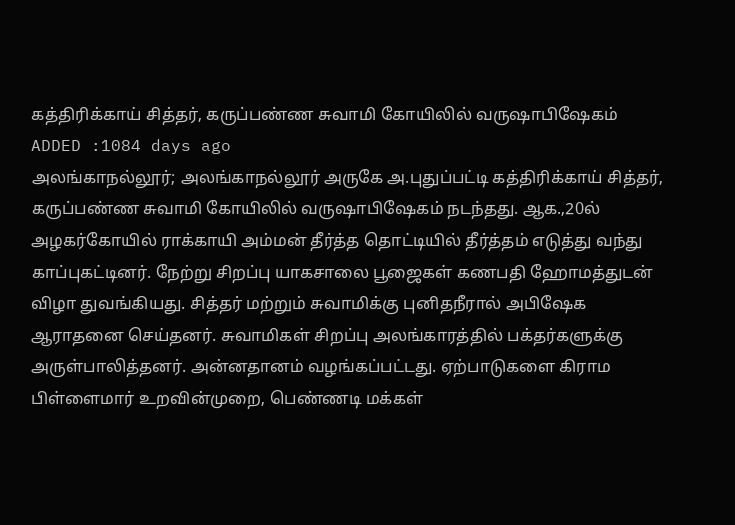கத்திரிக்காய் சித்தர், கருப்பண்ண சுவாமி கோயிலில் வருஷாபிஷேகம்
ADDED :1084 days ago
அலங்காநல்லூர்; அலங்காநல்லூர் அருகே அ.புதுப்பட்டி கத்திரிக்காய் சித்தர், கருப்பண்ண சுவாமி கோயிலில் வருஷாபிஷேகம் நடந்தது. ஆக.,20ல் அழகர்கோயில் ராக்காயி அம்மன் தீர்த்த தொட்டியில் தீர்த்தம் எடுத்து வந்து காப்புகட்டினர். நேற்று சிறப்பு யாகசாலை பூஜைகள் கணபதி ஹோமத்துடன் விழா துவங்கியது. சித்தர் மற்றும் சுவாமிக்கு புனிதநீரால் அபிஷேக ஆராதனை செய்தனர். சுவாமிகள் சிறப்பு அலங்காரத்தில் பக்தர்களுக்கு அருள்பாலித்தனர். அன்னதானம் வழங்கப்பட்டது. ஏற்பாடுகளை கிராம பிள்ளைமார் உறவின்முறை, பெண்ணடி மக்கள்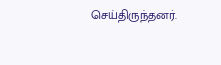செய்திருந்தனர்.